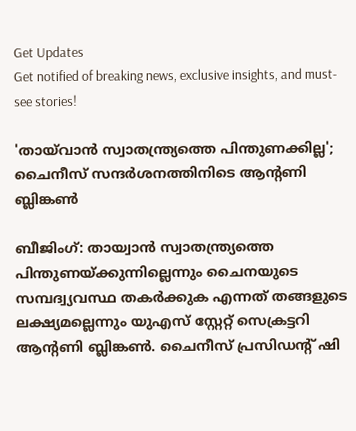Get Updates
Get notified of breaking news, exclusive insights, and must-see stories!

'തായ്‌വാന്‍ സ്വാതന്ത്ര്യത്തെ പിന്തുണക്കില്ല'; ചൈനീസ് സന്ദര്‍ശനത്തിനിടെ ആന്റണി ബ്ലിങ്കണ്‍

ബീജിംഗ്: തായ്വാന്‍ സ്വാതന്ത്ര്യത്തെ പിന്തുണയ്ക്കുന്നില്ലെന്നും ചൈനയുടെ സമ്പദ്വ്യവസ്ഥ തകര്‍ക്കുക എന്നത് തങ്ങളുടെ ലക്ഷ്യമല്ലെന്നും യുഎസ് സ്റ്റേറ്റ് സെക്രട്ടറി ആന്റണി ബ്ലിങ്കണ്‍. ചൈനീസ് പ്രസിഡന്റ് ഷി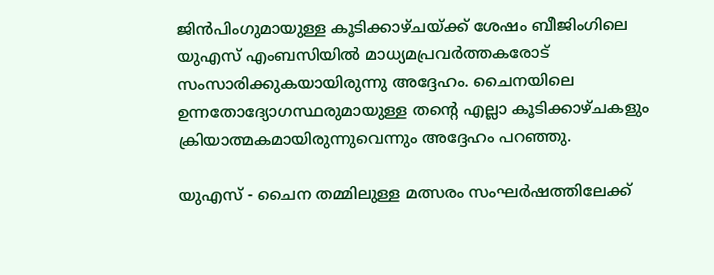ജിന്‍പിംഗുമായുള്ള കൂടിക്കാഴ്ചയ്ക്ക് ശേഷം ബീജിംഗിലെ യുഎസ് എംബസിയില്‍ മാധ്യമപ്രവര്‍ത്തകരോട് സംസാരിക്കുകയായിരുന്നു അദ്ദേഹം. ചൈനയിലെ ഉന്നതോദ്യോഗസ്ഥരുമായുള്ള തന്റെ എല്ലാ കൂടിക്കാഴ്ചകളും ക്രിയാത്മകമായിരുന്നുവെന്നും അദ്ദേഹം പറഞ്ഞു.

യുഎസ് - ചൈന തമ്മിലുള്ള മത്സരം സംഘര്‍ഷത്തിലേക്ക്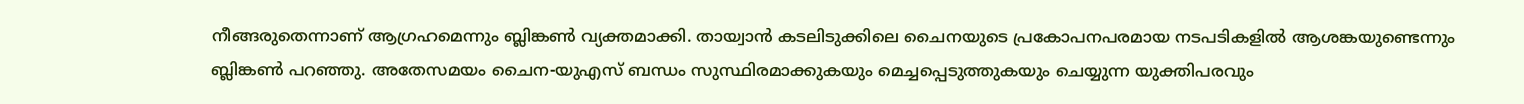നീങ്ങരുതെന്നാണ് ആഗ്രഹമെന്നും ബ്ലിങ്കണ്‍ വ്യക്തമാക്കി. തായ്വാന്‍ കടലിടുക്കിലെ ചൈനയുടെ പ്രകോപനപരമായ നടപടികളില്‍ ആശങ്കയുണ്ടെന്നും ബ്ലിങ്കണ്‍ പറഞ്ഞു. അതേസമയം ചൈന-യുഎസ് ബന്ധം സുസ്ഥിരമാക്കുകയും മെച്ചപ്പെടുത്തുകയും ചെയ്യുന്ന യുക്തിപരവും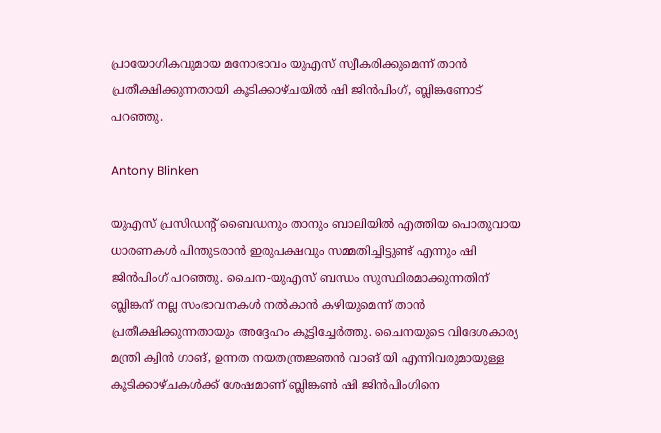പ്രായോഗികവുമായ മനോഭാവം യുഎസ് സ്വീകരിക്കുമെന്ന് താന്‍ പ്രതീക്ഷിക്കുന്നതായി കൂടിക്കാഴ്ചയില്‍ ഷി ജിന്‍പിംഗ്, ബ്ലിങ്കണോട് പറഞ്ഞു.

Antony Blinken

യുഎസ് പ്രസിഡന്റ് ബൈഡനും താനും ബാലിയില്‍ എത്തിയ പൊതുവായ ധാരണകള്‍ പിന്തുടരാന്‍ ഇരുപക്ഷവും സമ്മതിച്ചിട്ടുണ്ട് എന്നും ഷി ജിന്‍പിംഗ് പറഞ്ഞു. ചൈന-യുഎസ് ബന്ധം സുസ്ഥിരമാക്കുന്നതിന് ബ്ലിങ്കന് നല്ല സംഭാവനകള്‍ നല്‍കാന്‍ കഴിയുമെന്ന് താന്‍ പ്രതീക്ഷിക്കുന്നതായും അദ്ദേഹം കൂട്ടിച്ചേര്‍ത്തു. ചൈനയുടെ വിദേശകാര്യ മന്ത്രി ക്വിന്‍ ഗാങ്, ഉന്നത നയതന്ത്രജ്ഞന്‍ വാങ് യി എന്നിവരുമായുള്ള കൂടിക്കാഴ്ചകള്‍ക്ക് ശേഷമാണ് ബ്ലിങ്കണ്‍ ഷി ജിന്‍പിംഗിനെ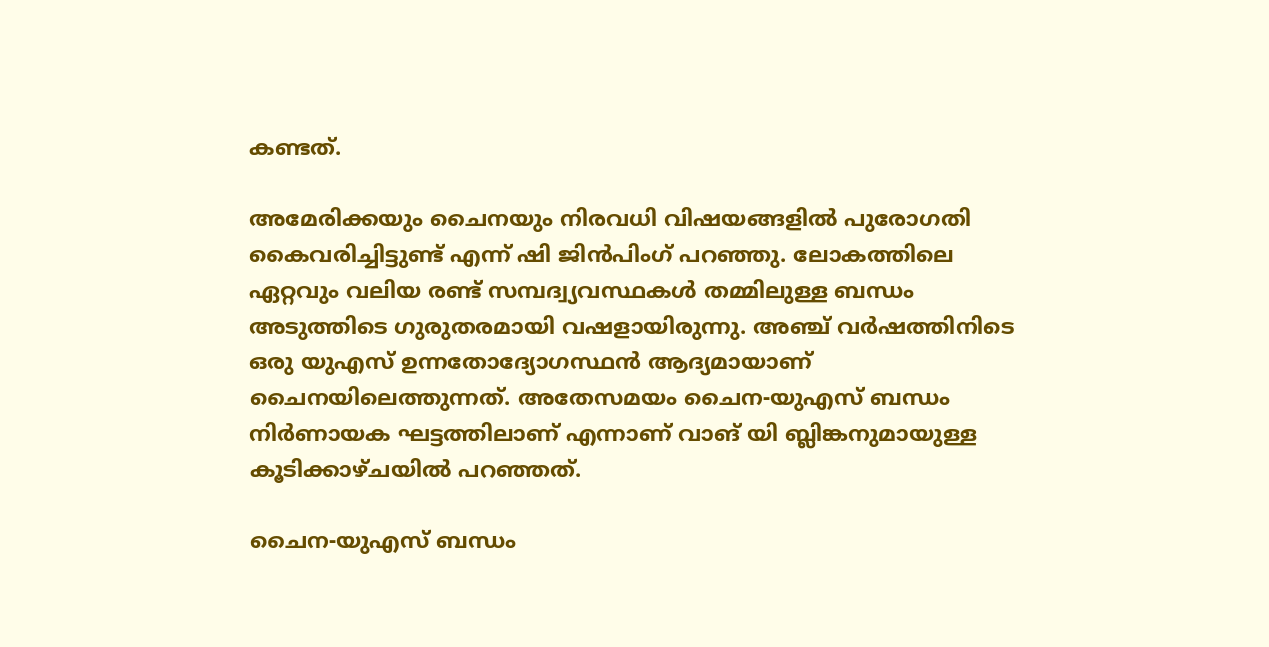കണ്ടത്.

അമേരിക്കയും ചൈനയും നിരവധി വിഷയങ്ങളില്‍ പുരോഗതി കൈവരിച്ചിട്ടുണ്ട് എന്ന് ഷി ജിന്‍പിംഗ് പറഞ്ഞു. ലോകത്തിലെ ഏറ്റവും വലിയ രണ്ട് സമ്പദ്വ്യവസ്ഥകള്‍ തമ്മിലുള്ള ബന്ധം അടുത്തിടെ ഗുരുതരമായി വഷളായിരുന്നു. അഞ്ച് വര്‍ഷത്തിനിടെ ഒരു യുഎസ് ഉന്നതോദ്യോഗസ്ഥന്‍ ആദ്യമായാണ് ചൈനയിലെത്തുന്നത്. അതേസമയം ചൈന-യുഎസ് ബന്ധം നിര്‍ണായക ഘട്ടത്തിലാണ് എന്നാണ് വാങ് യി ബ്ലിങ്കനുമായുള്ള കൂടിക്കാഴ്ചയില്‍ പറഞ്ഞത്.

ചൈന-യുഎസ് ബന്ധം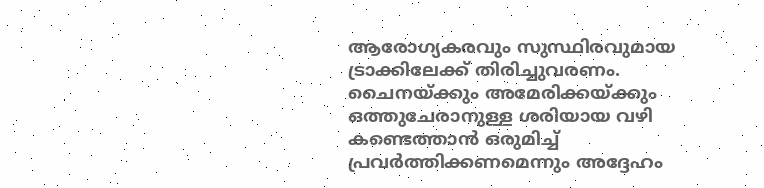ആരോഗ്യകരവും സുസ്ഥിരവുമായ ട്രാക്കിലേക്ക് തിരിച്ചുവരണം. ചൈനയ്ക്കും അമേരിക്കയ്ക്കും ഒത്തുചേരാനുള്ള ശരിയായ വഴി കണ്ടെത്താന്‍ ഒരുമിച്ച് പ്രവര്‍ത്തിക്കണമെന്നും അദ്ദേഹം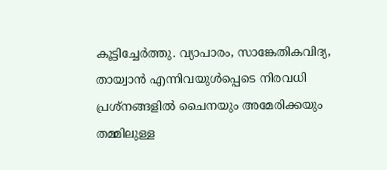കൂട്ടിച്ചേര്‍ത്തു. വ്യാപാരം, സാങ്കേതികവിദ്യ, തായ്വാന്‍ എന്നിവയുള്‍പ്പെടെ നിരവധി പ്രശ്നങ്ങളില്‍ ചൈനയും അമേരിക്കയും തമ്മിലുള്ള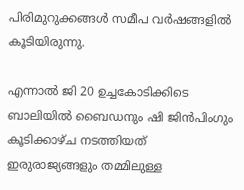പിരിമുറുക്കങ്ങള്‍ സമീപ വര്‍ഷങ്ങളില്‍ കൂടിയിരുന്നു.

എന്നാല്‍ ജി 20 ഉച്ചകോടിക്കിടെ ബാലിയില്‍ ബൈഡനും ഷി ജിന്‍പിംഗും കൂടിക്കാഴ്ച നടത്തിയത് ഇരുരാജ്യങ്ങളും തമ്മിലുള്ള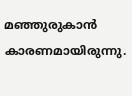മഞ്ഞുരുകാന്‍ കാരണമായിരുന്നു.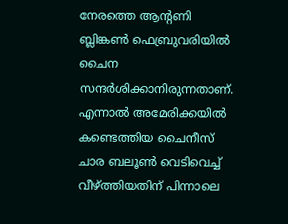നേരത്തെ ആന്റണി ബ്ലിങ്കണ്‍ ഫെബ്രുവരിയില്‍ ചൈന സന്ദര്‍ശിക്കാനിരുന്നതാണ്. എന്നാല്‍ അമേരിക്കയില്‍ കണ്ടെത്തിയ ചൈനീസ് ചാര ബലൂണ്‍ വെടിവെച്ച് വീഴ്ത്തിയതിന് പിന്നാലെ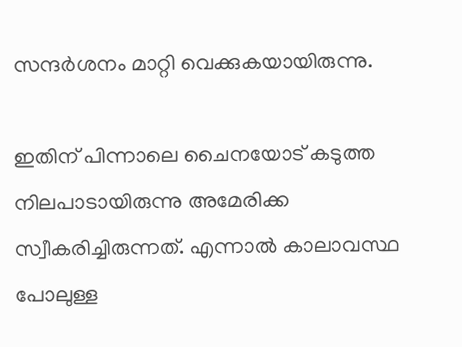സന്ദര്‍ശനം മാറ്റി വെക്കുകയായിരുന്നു.

ഇതിന് പിന്നാലെ ചൈനയോട് കടുത്ത നിലപാടായിരുന്നു അമേരിക്ക സ്വീകരിച്ചിരുന്നത്. എന്നാല്‍ കാലാവസ്ഥ പോലുള്ള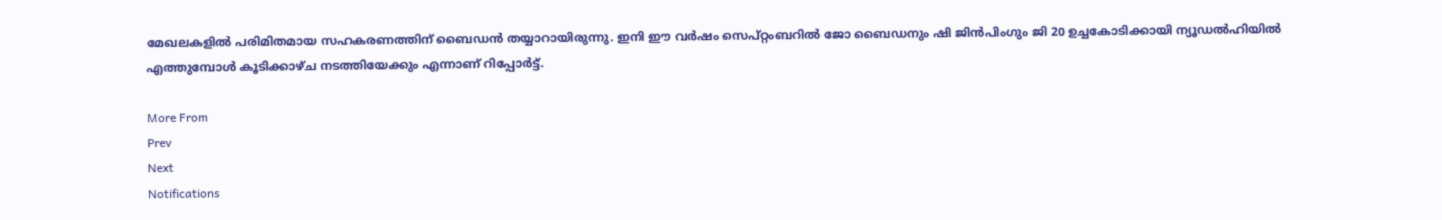മേഖലകളില്‍ പരിമിതമായ സഹകരണത്തിന് ബൈഡന്‍ തയ്യാറായിരുന്നു. ഇനി ഈ വര്‍ഷം സെപ്റ്റംബറില്‍ ജോ ബൈഡനും ഷി ജിന്‍പിംഗും ജി 20 ഉച്ചകോടിക്കായി ന്യൂഡല്‍ഹിയില്‍ എത്തുമ്പോള്‍ കൂടിക്കാഴ്ച നടത്തിയേക്കും എന്നാണ് റിപ്പോര്‍ട്ട്.

More From
Prev
Next
Notifications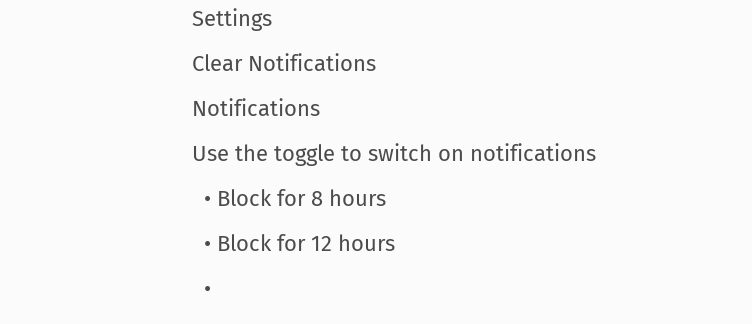Settings
Clear Notifications
Notifications
Use the toggle to switch on notifications
  • Block for 8 hours
  • Block for 12 hours
  •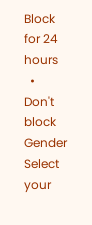Block for 24 hours
  • Don't block
Gender
Select your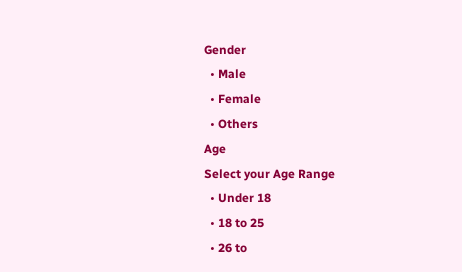Gender
  • Male
  • Female
  • Others
Age
Select your Age Range
  • Under 18
  • 18 to 25
  • 26 to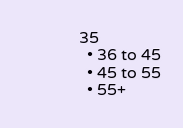35
  • 36 to 45
  • 45 to 55
  • 55+